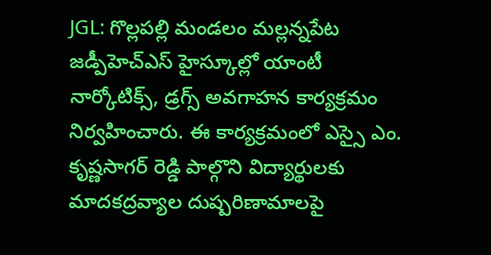JGL: గొల్లపల్లి మండలం మల్లన్నపేట జడ్పీహెచ్ఎస్ హైస్కూల్లో యాంటీ నార్కోటిక్స్, డ్రగ్స్ అవగాహన కార్యక్రమం నిర్వహించారు. ఈ కార్యక్రమంలో ఎస్సై ఎం. కృష్ణసాగర్ రెడ్డి పాల్గొని విద్యార్థులకు మాదకద్రవ్యాల దుష్పరిణామాలపై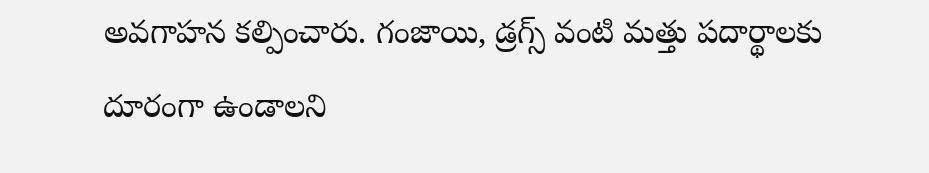అవగాహన కల్పించారు. గంజాయి, డ్రగ్స్ వంటి మత్తు పదార్థాలకు దూరంగా ఉండాలని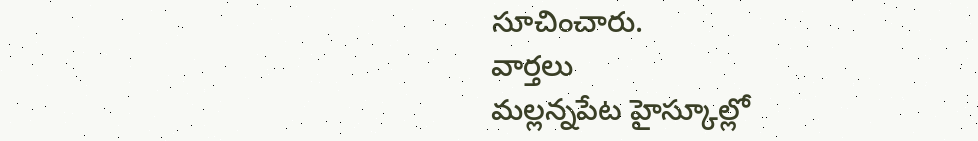సూచించారు.
వార్తలు
మల్లన్నపేట హైస్కూల్లో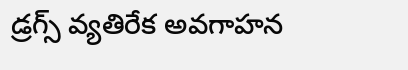డ్రగ్స్ వ్యతిరేక అవగాహన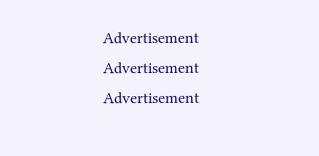Advertisement
Advertisement
Advertisement